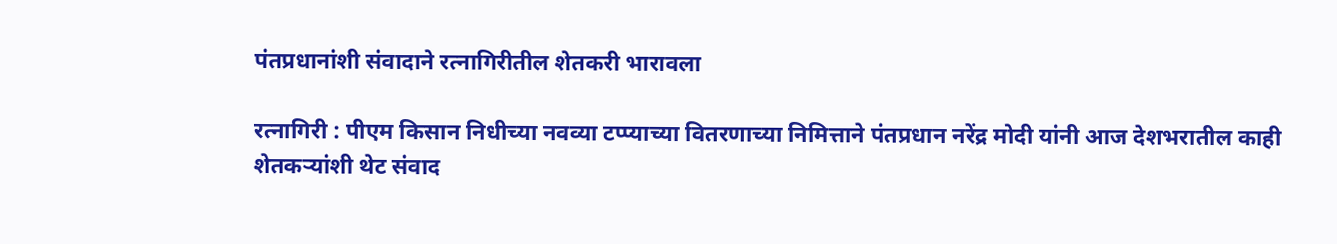पंतप्रधानांशी संवादाने रत्नागिरीतील शेतकरी भारावला

रत्नागिरी : पीएम किसान निधीच्या नवव्या टप्प्याच्या वितरणाच्या निमित्ताने पंतप्रधान नरेंद्र मोदी यांनी आज देशभरातील काही शेतकऱ्यांशी थेट संवाद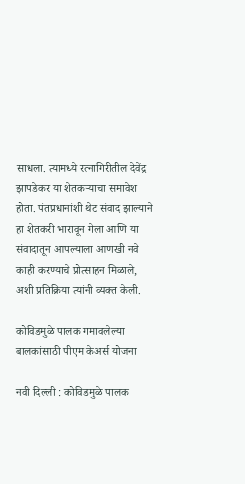साधला. त्यामध्ये रत्नागिरीतील देवेंद्र झापडेकर या शेतकऱ्याचा समावेश होता. पंतप्रधानांशी थेट संवाद झाल्याने हा शेतकरी भारावून गेला आणि या संवादातून आपल्याला आणखी नवे काही करण्याचे प्रोत्साहन मिळाले, अशी प्रतिक्रिया त्यांनी व्यक्त केली.

कोविडमुळे पालक गमावलेल्या बालकांसाठी पीएम केअर्स योजना

नवी दिल्ली : कोविडमुळे पालक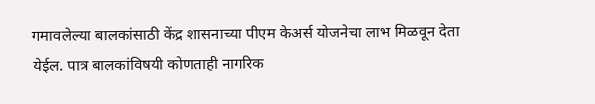गमावलेल्या बालकांसाठी केंद्र शासनाच्या पीएम केअर्स योजनेचा लाभ मिळवून देता येईल. पात्र बालकांविषयी कोणताही नागरिक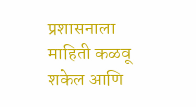प्रशासनाला माहिती कळवू शकेल आणि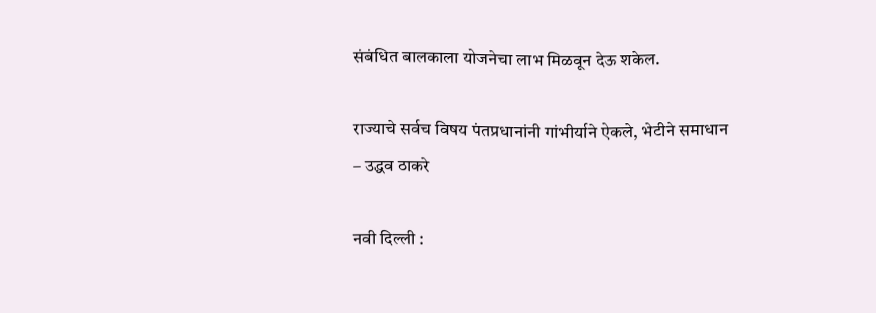संबंधित बालकाला योजनेचा लाभ मिळवून देऊ शकेल.

राज्याचे सर्वच विषय पंतप्रधानांनी गांभीर्याने ऐकले, भेटीने समाधान – उद्धव ठाकरे

नवी दिल्ली :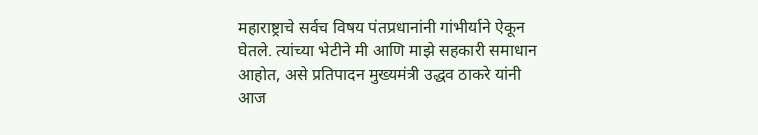महाराष्ट्राचे सर्वच विषय पंतप्रधानांनी गांभीर्याने ऐकून घेतले. त्यांच्या भेटीने मी आणि माझे सहकारी समाधान आहोत, असे प्रतिपादन मुख्यमंत्री उद्धव ठाकरे यांनी आज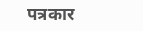पत्रकार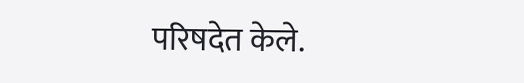परिषदेत केले.